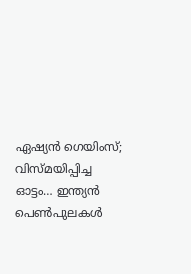ഏഷ്യന്‍ ഗെയിംസ്; വിസ്മയിപ്പിച്ച ഓട്ടം… ഇന്ത്യന്‍ പെണ്‍പുലകള്‍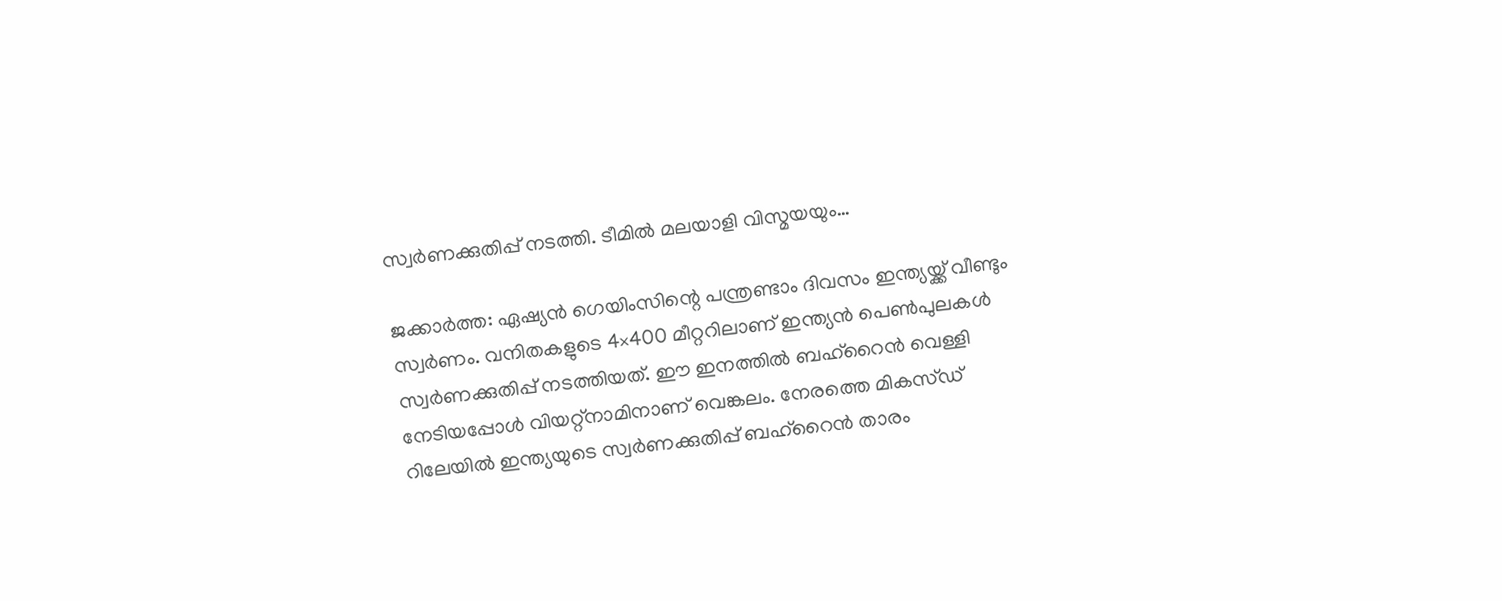സ്വര്‍ണക്കുതിപ്പ് നടത്തി. ടീമില്‍ മലയാളി വിസ്മയയും…

ജക്കാര്‍ത്ത: ഏഷ്യന്‍ ഗെയിംസിന്റെ പന്ത്രണ്ടാം ദിവസം ഇന്ത്യയ്ക്ക് വീണ്ടും സ്വര്‍ണം. വനിതകളുടെ 4×400 മീറ്ററിലാണ് ഇന്ത്യന്‍ പെണ്‍പുലകള്‍ സ്വര്‍ണക്കുതിപ്പ് നടത്തിയത്. ഈ ഇനത്തില്‍ ബഹ്‌റൈന്‍ വെള്ളി നേടിയപ്പോള്‍ വിയറ്റ്‌നാമിനാണ് വെങ്കലം. നേരത്തെ മികസ്ഡ് റിലേയില്‍ ഇന്ത്യയുടെ സ്വര്‍ണക്കുതിപ്പ് ബഹ്‌റൈന്‍ താരം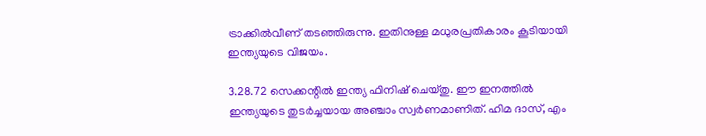ട്രാക്കില്‍വീണ് തടഞ്ഞിരുന്നു. ഇതിനുള്ള മധുരപ്രതികാരം കൂടിയായി ഇന്ത്യയുടെ വിജയം.

3.28.72 സെക്കന്റില്‍ ഇന്ത്യ ഫിനിഷ് ചെയ്തു. ഈ ഇനത്തില്‍ ഇന്ത്യയുടെ തുടര്‍ച്ചയായ അഞ്ചാം സ്വര്‍ണമാണിത്. ഹിമ ദാസ്, എം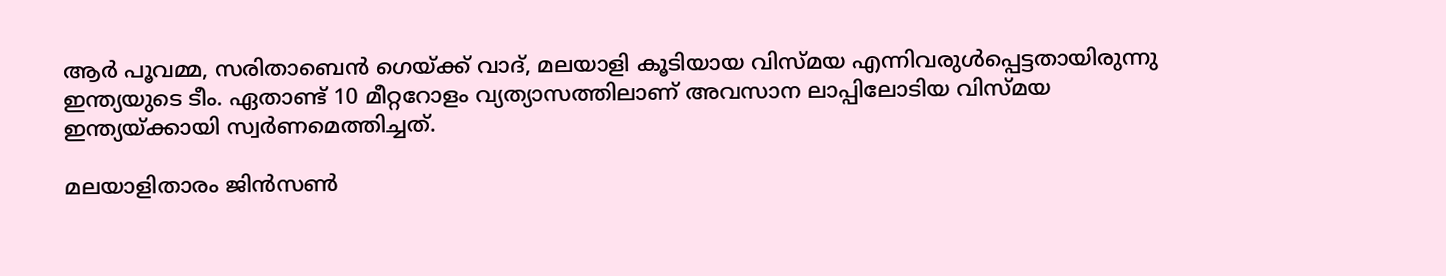ആര്‍ പൂവമ്മ, സരിതാബെന്‍ ഗെയ്ക്ക് വാദ്, മലയാളി കൂടിയായ വിസ്മയ എന്നിവരുള്‍പ്പെട്ടതായിരുന്നു ഇന്ത്യയുടെ ടീം. ഏതാണ്ട് 10 മീറ്ററോളം വ്യത്യാസത്തിലാണ് അവസാന ലാപ്പിലോടിയ വിസ്മയ ഇന്ത്യയ്ക്കായി സ്വര്‍ണമെത്തിച്ചത്.

മലയാളിതാരം ജിന്‍സണ്‍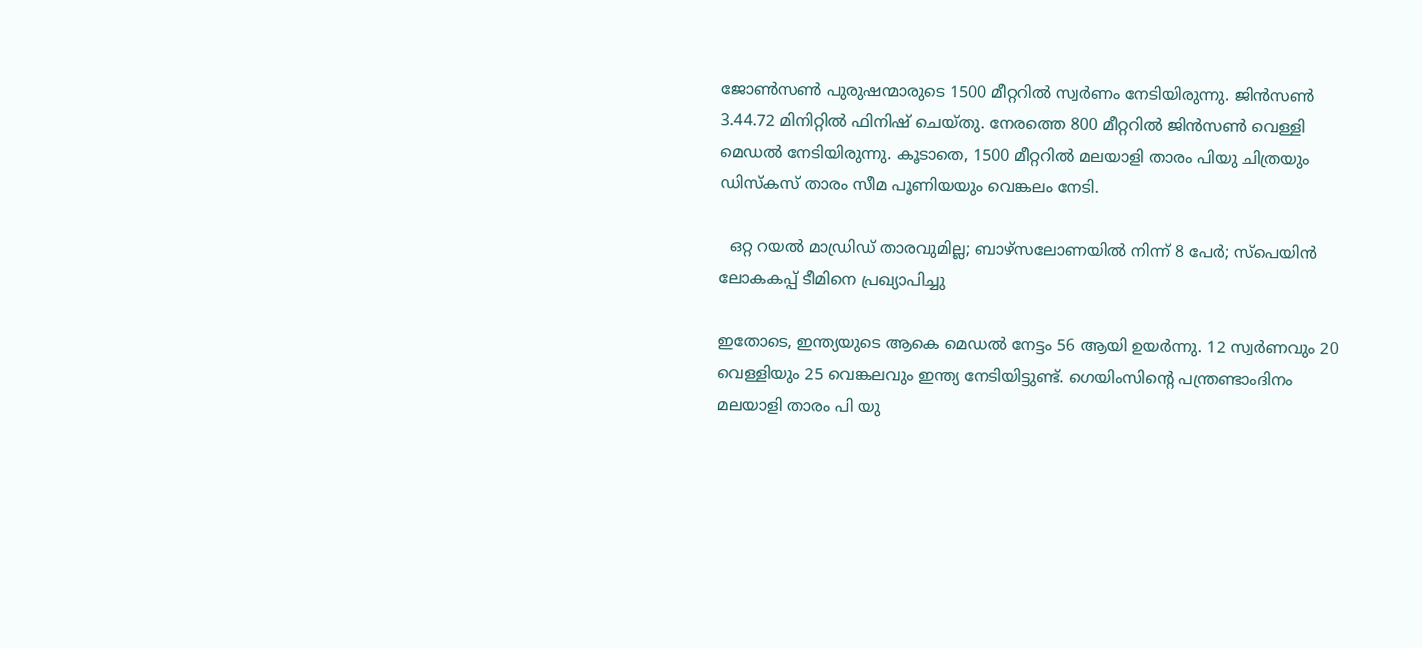ജോണ്‍സണ്‍ പുരുഷന്മാരുടെ 1500 മീറ്ററില്‍ സ്വര്‍ണം നേടിയിരുന്നു. ജിന്‍സണ്‍ 3.44.72 മിനിറ്റില്‍ ഫിനിഷ് ചെയ്തു. നേരത്തെ 800 മീറ്ററില്‍ ജിന്‍സണ്‍ വെള്ളി മെഡല്‍ നേടിയിരുന്നു. കൂടാതെ, 1500 മീറ്ററില്‍ മലയാളി താരം പിയു ചിത്രയും ഡിസ്‌കസ് താരം സീമ പൂണിയയും വെങ്കലം നേടി.

  ഒറ്റ റയല്‍ മാഡ്രിഡ് താരവുമില്ല; ബാഴ്‌സലോണയില്‍ നിന്ന് 8 പേര്‍; സ്പെയിൻ ലോകകപ്പ് ടീമിനെ പ്രഖ്യാപിച്ചു

ഇതോടെ, ഇന്ത്യയുടെ ആകെ മെഡല്‍ നേട്ടം 56 ആയി ഉയര്‍ന്നു. 12 സ്വര്‍ണവും 20 വെള്ളിയും 25 വെങ്കലവും ഇന്ത്യ നേടിയിട്ടുണ്ട്. ഗെയിംസിന്റെ പന്ത്രണ്ടാംദിനം മലയാളി താരം പി യു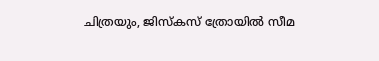ചിത്രയും, ജിസ്‌കസ് ത്രോയില്‍ സീമ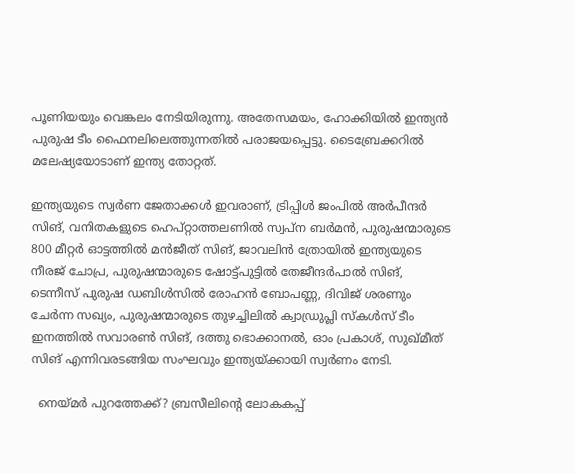പൂണിയയും വെങ്കലം നേടിയിരുന്നു. അതേസമയം, ഹോക്കിയില്‍ ഇന്ത്യന്‍ പുരുഷ ടീം ഫൈനലിലെത്തുന്നതില്‍ പരാജയപ്പെട്ടു. ടൈബ്രേക്കറില്‍ മലേഷ്യയോടാണ് ഇന്ത്യ തോറ്റത്.

ഇന്ത്യയുടെ സ്വര്‍ണ ജേതാക്കള്‍ ഇവരാണ്, ട്രിപ്പിള്‍ ജംപില്‍ അര്‍പീന്ദര്‍ സിങ്, വനിതകളുടെ ഹെപ്റ്റാത്തലണില്‍ സ്വപ്‌ന ബര്‍മന്‍, പുരുഷന്മാരുടെ 800 മീറ്റര്‍ ഓട്ടത്തില്‍ മന്‍ജീത് സിങ്, ജാവലിന്‍ ത്രോയില്‍ ഇന്ത്യയുടെ നീരജ് ചോപ്ര, പുരുഷന്മാരുടെ ഷോട്ട്പുട്ടില്‍ തേജീന്ദര്‍പാല്‍ സിങ്, ടെന്നീസ് പുരുഷ ഡബിള്‍സില്‍ രോഹന്‍ ബോപണ്ണ, ദിവിജ് ശരണും ചേര്‍ന്ന സഖ്യം, പുരുഷന്മാരുടെ തുഴച്ചിലില്‍ ക്വാഡ്രുപ്ലി സ്‌കള്‍സ് ടീം ഇനത്തില്‍ സവാരണ്‍ സിങ്, ദത്തു ഭൊക്കാനല്‍, ഓം പ്രകാശ്, സുഖ്മീത് സിങ് എന്നിവരടങ്ങിയ സംഘവും ഇന്ത്യയ്ക്കായി സ്വര്‍ണം നേടി.

  നെയ്മർ പുറത്തേക്ക്? ബ്രസീലിന്‍റെ ലോകകപ്പ്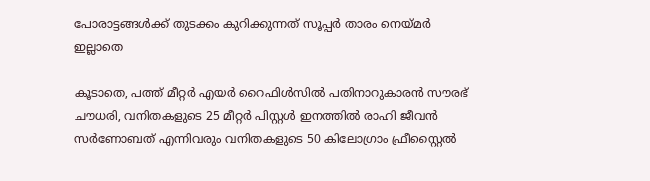പോരാട്ടങ്ങൾക്ക് തുടക്കം കുറിക്കുന്നത് സൂപ്പർ താരം നെയ്മർ ഇല്ലാതെ

കൂടാതെ, പത്ത് മീറ്റര്‍ എയര്‍ റൈഫിള്‍സില്‍ പതിനാറുകാരന്‍ സൗരഭ് ചൗധരി, വനിതകളുടെ 25 മീറ്റര്‍ പിസ്റ്റള്‍ ഇനത്തില്‍ രാഹി ജീവന്‍ സര്‍ണോബത് എന്നിവരും വനിതകളുടെ 50 കിലോഗ്രാം ഫ്രീസ്റ്റൈല്‍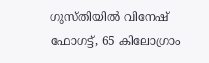ഗുസ്തിയില്‍ വിനേഷ് ഫോഗട്ട്, 65 കിലോഗ്രാം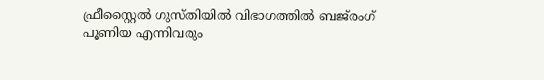ഫ്രീസ്റ്റൈല്‍ ഗുസ്തിയില്‍ വിഭാഗത്തില്‍ ബജ്‌രംഗ് പൂണിയ എന്നിവരും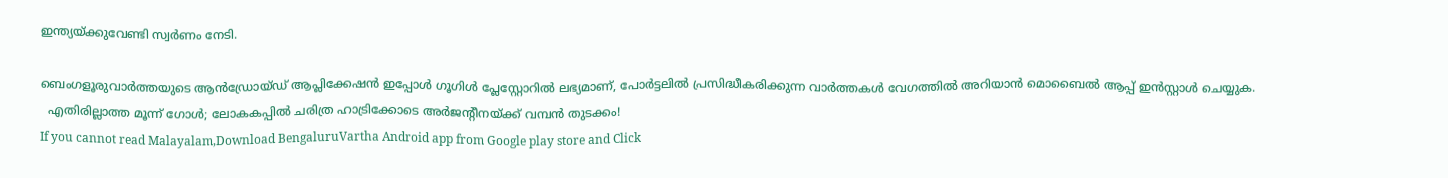ഇന്ത്യയ്ക്കുവേണ്ടി സ്വര്‍ണം നേടി.

ബെംഗളൂരുവാർത്തയുടെ ആൻഡ്രോയ്ഡ് ആപ്ലിക്കേഷൻ ഇപ്പോൾ ഗൂഗിൾ പ്ലേസ്റ്റോറിൽ ലഭ്യമാണ്, പോർട്ടലിൽ പ്രസിദ്ധീകരിക്കുന്ന വാർത്തകൾ വേഗത്തിൽ അറിയാൻ മൊബൈൽ ആപ്പ് ഇൻസ്റ്റാൾ ചെയ്യുക.
  എതിരില്ലാത്ത മൂന്ന് ഗോൾ; ലോകകപ്പിൽ ചരിത്ര ഹാട്രിക്കോടെ അർജന്റീനയ്ക്ക് വമ്പൻ തുടക്കം!
If you cannot read Malayalam,Download BengaluruVartha Android app from Google play store and Click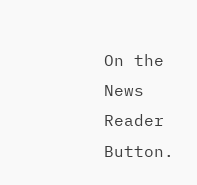On the News Reader Button.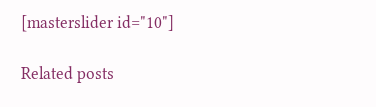[masterslider id="10"]

Related posts